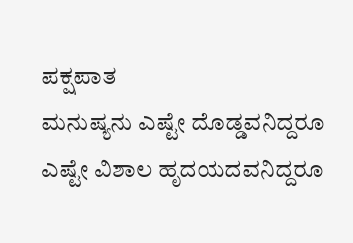ಪಕ್ಷಪಾತ
ಮನುಷ್ಯನು ಎಷ್ಟೇ ದೊಡ್ಡವನಿದ್ದರೂ ಎಷ್ಟೇ ವಿಶಾಲ ಹೃದಯದವನಿದ್ದರೂ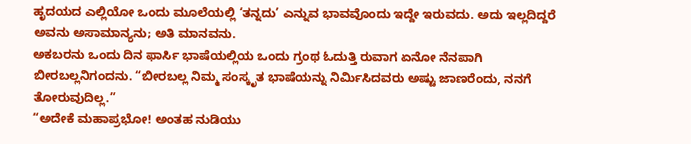ಹೃದಯದ ಎಲ್ಲಿಯೋ ಒಂದು ಮೂಲೆಯಲ್ಲಿ ‘ತನ್ನದು’ ಎನ್ನುವ ಭಾವವೊಂದು ಇದ್ದೇ ಇರುವದು. ಅದು ಇಲ್ಲದಿದ್ದರೆ ಅವನು ಅಸಾಮಾನ್ಯನು; ಅತಿ ಮಾನವನು.
ಅಕಬರನು ಒಂದು ದಿನ ಫಾರ್ಸಿ ಭಾಷೆಯಲ್ಲಿಯ ಒಂದು ಗ್ರಂಥ ಓದುತ್ತಿ ರುವಾಗ ಏನೋ ನೆನಪಾಗಿ ಬೀರಬಲ್ಲನಿಗಂದನು. “ಬೀರಬಲ್ಲ ನಿಮ್ಮ ಸಂಸ್ಕೃತ ಭಾಷೆಯನ್ನು ನಿರ್ಮಿಸಿದವರು ಅಷ್ಟು ಜಾಣರೆಂದು, ನನಗೆ ತೋರುವುದಿಲ್ಲ.”
“ಅದೇಕೆ ಮಹಾಪ್ರಭೋ! ಅಂತಹ ನುಡಿಯು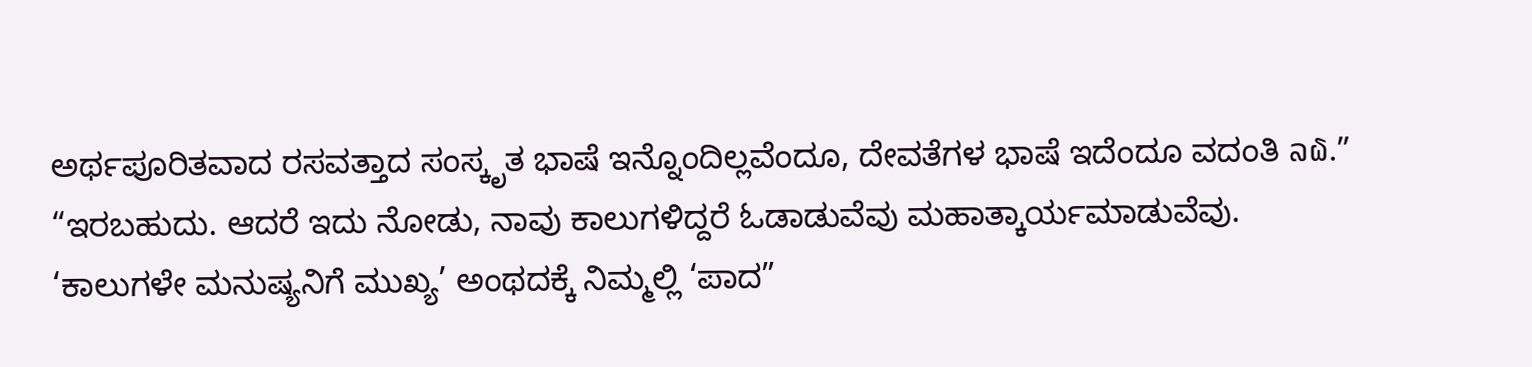ಅರ್ಥಪೂರಿತವಾದ ರಸವತ್ತಾದ ಸಂಸ್ಕೃತ ಭಾಷೆ ಇನ್ನೊಂದಿಲ್ಲವೆಂದೂ, ದೇವತೆಗಳ ಭಾಷೆ ಇದೆಂದೂ ವದಂತಿ ລ໖.”
“ಇರಬಹುದು. ಆದರೆ ಇದು ನೋಡು, ನಾವು ಕಾಲುಗಳಿದ್ದರೆ ಓಡಾಡುವೆವು ಮಹಾತ್ಕಾರ್ಯಮಾಡುವೆವು. ‘ಕಾಲುಗಳೇ ಮನುಷ್ಯನಿಗೆ ಮುಖ್ಯ’ ಅಂಥದಕ್ಕೆ ನಿಮ್ಮಲ್ಲಿ ‘ಪಾದ”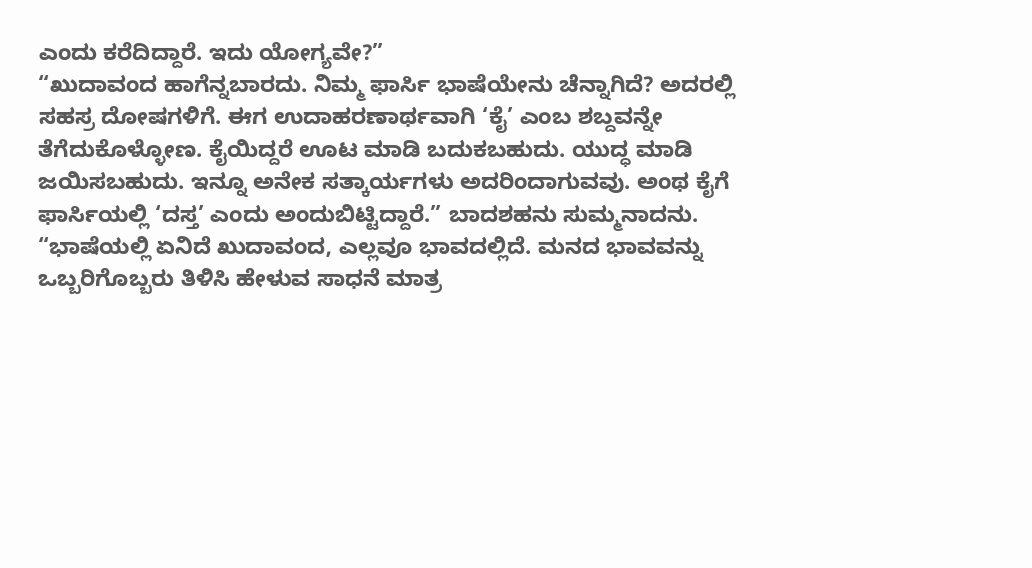ಎಂದು ಕರೆದಿದ್ದಾರೆ. ಇದು ಯೋಗ್ಯವೇ?”
“ಖುದಾವಂದ ಹಾಗೆನ್ನಬಾರದು. ನಿಮ್ಮ ಫಾರ್ಸಿ ಭಾಷೆಯೇನು ಚೆನ್ನಾಗಿದೆ? ಅದರಲ್ಲಿ ಸಹಸ್ರ ದೋಷಗಳಿಗೆ. ಈಗ ಉದಾಹರಣಾರ್ಥವಾಗಿ ‘ಕೈ’ ಎಂಬ ಶಬ್ದವನ್ನೇ ತೆಗೆದುಕೊಳ್ಳೋಣ. ಕೈಯಿದ್ದರೆ ಊಟ ಮಾಡಿ ಬದುಕಬಹುದು. ಯುದ್ಧ ಮಾಡಿ ಜಯಿಸಬಹುದು. ಇನ್ನೂ ಅನೇಕ ಸತ್ಕಾರ್ಯಗಳು ಅದರಿಂದಾಗುವವು. ಅಂಥ ಕೈಗೆ ಫಾರ್ಸಿಯಲ್ಲಿ ‘ದಸ್ತ’ ಎಂದು ಅಂದುಬಿಟ್ಟಿದ್ದಾರೆ.” ಬಾದಶಹನು ಸುಮ್ಮನಾದನು.
“ಭಾಷೆಯಲ್ಲಿ ಏನಿದೆ ಖುದಾವಂದ, ಎಲ್ಲವೂ ಭಾವದಲ್ಲಿದೆ. ಮನದ ಭಾವವನ್ನು ಒಬ್ಬರಿಗೊಬ್ಬರು ತಿಳಿಸಿ ಹೇಳುವ ಸಾಧನೆ ಮಾತ್ರ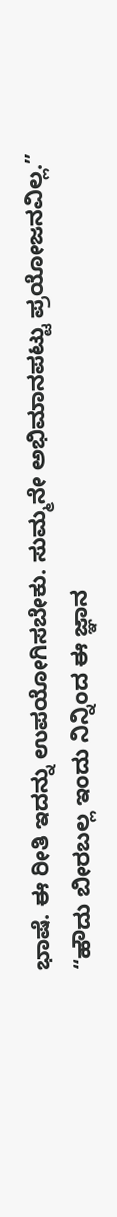ಭಾಷೆ. ಈ ರೀತಿ ಇದನ್ನು ಉಪಯೋಗಿಸಬೇಕು. ಸುಮ್ಮನೇ ಅಭಿಮಾನಪಟ್ಟು ಪ್ರಯೋಜನವಿಲ್ಲ.”
“ಹೌದು ಬೀರಬಲ್ಲ ಇಂದು ನಿನ್ನಿಂದ ಈ ಜ್ಞಾನ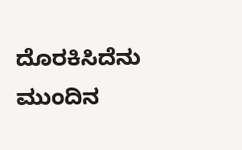ದೊರಕಿಸಿದೆನು
ಮುಂದಿನ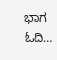ಭಾಗ ಓದಿ…